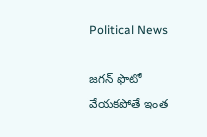Political News

జగన్ ఫొటో వేయకపోతే ఇంత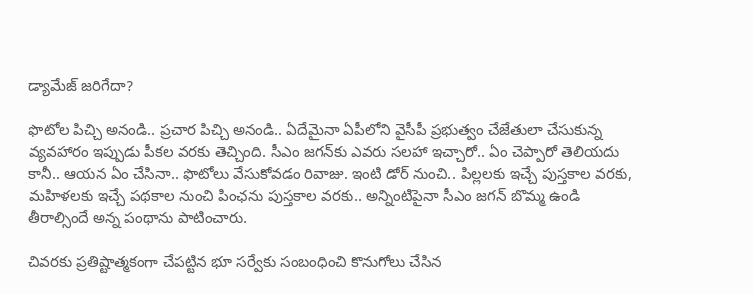డ్యామేజ్ జరిగేదా?

ఫొటోల పిచ్చి అనండి.. ప్ర‌చార పిచ్చి అనండి.. ఏదేమైనా ఏపీలోని వైసీపీ ప్ర‌భుత్వం చేజేతులా చేసుకున్న వ్య‌వ‌హారం ఇప్పుడు పీక‌ల వ‌ర‌కు తెచ్చింది. సీఎం జ‌గ‌న్‌కు ఎవ‌రు స‌ల‌హా ఇచ్చారో.. ఏం చెప్పారో తెలియ‌దు కానీ.. ఆయ‌న ఏం చేసినా.. ఫొటోలు వేసుకోవ‌డం రివాజు. ఇంటి డోర్ నుంచి.. పిల్ల‌ల‌కు ఇచ్చే పుస్త‌కాల వ‌ర‌కు, మ‌హిళ‌ల‌కు ఇచ్చే ప‌థ‌కాల నుంచి పింఛ‌ను పుస్త‌కాల వ‌ర‌కు.. అన్నింటిపైనా సీఎం జ‌గ‌న్ బొమ్మ ఉండి తీరాల్సిందే అన్న పంథాను పాటించారు.

చివ‌ర‌కు ప్ర‌తిష్టాత్మకంగా చేప‌ట్టిన భూ స‌ర్వేకు సంబంధించి కొనుగోలు చేసిన‌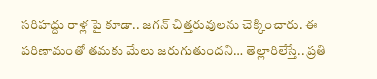స‌రిహ‌ద్దు రాళ్ల పై కూడా.. జ‌గన్ చిత్త‌రువుల‌ను చెక్కించారు. ఈ ప‌రిణామంతో త‌మ‌కు మేలు జ‌రుగుతుంద‌ని… తెల్లారిలేస్తే.. ప్ర‌తి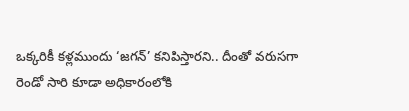ఒక్క‌రికీ క‌ళ్ల‌ముందు ‘జ‌గ‌న్‌’ క‌నిపిస్తార‌ని.. దీంతో వ‌రుస‌గా రెండో సారి కూడా అధికారంలోకి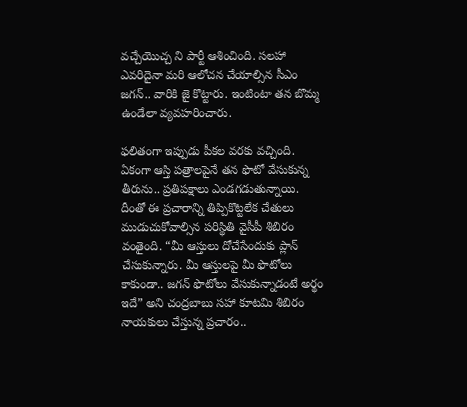వ‌చ్చేయొచ్చ ని పార్టీ ఆశించింది. సలహా ఎవరిదైనా మ‌రి ఆలోచ‌న చేయాల్సిన సీఎం జ‌గ‌న్‌.. వారికి జై కొట్టారు. ఇంటింటా త‌న బొమ్మ ఉండేలా వ్య‌వ‌హ‌రించారు.

ఫ‌లితంగా ఇప్పుడు పీక‌ల వ‌ర‌కు వ‌చ్చింది. ఏకంగా ఆస్తి ప‌త్రాల‌పైనే త‌న ఫొటో వేసుకున్న తీరును.. ప్ర‌తిప‌క్షాలు ఎండగడుతున్నాయి. దీంతో ఈ ప్రచారాన్ని తిప్పికొట్టలేక చేతులు ముడుచుకోవాల్సిన ప‌రిస్థితి వైసీపీ శిబిరం వంతైంది. “మీ ఆస్తులు దోచేసేందుకు ప్లాన్ చేసుకున్నారు. మీ ఆస్తుల‌పై మీ ఫొటోలు కాకుండా.. జ‌గ‌న్ ఫొటోలు వేసుకున్నాడంటే అర్థం ఇదే” అని చంద్ర‌బాబు స‌హా కూట‌మి శిబిరం నాయ‌కులు చేస్తున్న ప్ర‌చారం..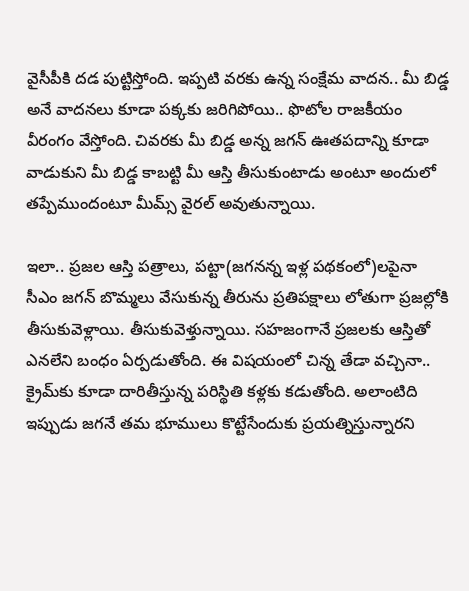వైసీపీకి ద‌డ పుట్టిస్తోంది. ఇప్ప‌టి వ‌ర‌కు ఉన్న సంక్షేమ వాద‌న‌.. మీ బిడ్డ అనే వాద‌న‌లు కూడా ప‌క్క‌కు జ‌రిగిపోయి.. ఫొటోల రాజ‌కీయం వీరంగం వేస్తోంది. చివరకు మీ బిడ్డ అన్న జగన్ ఊతపదాన్ని కూడా వాడుకుని మీ బిడ్డ కాబట్టి మీ ఆస్తి తీసుకుంటాడు అంటూ అందులో తప్పేముందంటూ మీమ్స్ వైరల్ అవుతున్నాయి.

ఇలా.. ప్ర‌జ‌ల ఆస్తి ప‌త్రాలు, ప‌ట్టా(జ‌గ‌న‌న్న ఇళ్ల ప‌థ‌కంలో)ల‌పైనా సీఎం జ‌గ‌న్ బొమ్మ‌లు వేసుకున్న తీరును ప్ర‌తిప‌క్షాలు లోతుగా ప్ర‌జ‌ల్లోకి తీసుకువెళ్లాయి. తీసుకువెళ్తున్నాయి. స‌హ‌జంగానే ప్ర‌జ‌ల‌కు ఆస్తితో ఎన‌లేని బంధం ఏర్ప‌డుతోంది. ఈ విష‌యంలో చిన్న తేడా వ‌చ్చినా.. క్రైమ్‌కు కూడా దారితీస్తున్న ప‌రిస్థితి క‌ళ్ల‌కు క‌డుతోంది. అలాంటిది ఇప్పుడు జ‌గ‌నే త‌మ భూములు కొట్టేసేందుకు ప్ర‌య‌త్నిస్తున్నార‌ని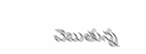చెబుతున్న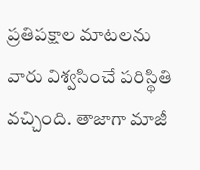ప్ర‌తిప‌క్షాల మాట‌ల‌ను వారు విశ్వ‌సించే ప‌రిస్థితి వచ్చింది. తాజాగా మాజీ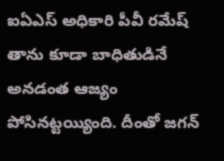ఐఏఎస్ అధికారి పీవీ రమేష్ తాను కూడా బాధితుడినే అనడంత ఆజ్యం పోసినట్టయ్యింది. దీంతో జగన్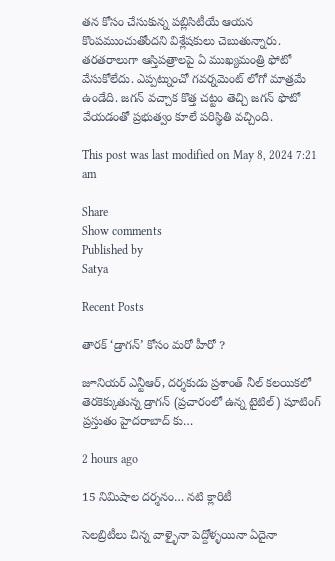తన కోసం చేసుకున్న పబ్లిసిటీయే ఆయన కొంపముంచుతోందని విశ్లేషకులు చెబుతున్నారు. తరతరాలుగా ఆస్తిపత్రాలపై ఏ ముఖ్యమంత్రి ఫోటో వేసుకోలేదు. ఎప్పట్నుంచో గవర్నమెంట్ లోగో మాత్రమే ఉండేది. జగన్ వచ్చాక కొత్త చట్టం తెచ్చి జగన్ ఫొటో వేయడంతో ప్రభుత్వం కూలే పరిస్థితి వచ్చింది.

This post was last modified on May 8, 2024 7:21 am

Share
Show comments
Published by
Satya

Recent Posts

తారక్ ‘డ్రాగన్’ కోసం మరో హీరో ?

జూనియర్ ఎన్టీఆర్, దర్శకుడు ప్రశాంత్ నీల్ కలయికలో తెరకెక్కుతున్న డ్రాగన్ (ప్రచారంలో ఉన్న టైటిల్) షూటింగ్ ప్రస్తుతం హైదరాబాద్ కు…

2 hours ago

15 నిమిషాల దర్శనం… నటి క్లారిటీ

సెలబ్రిటీలు చిన్న వాళ్ళైనా పెద్దోళ్ళయినా ఏదైనా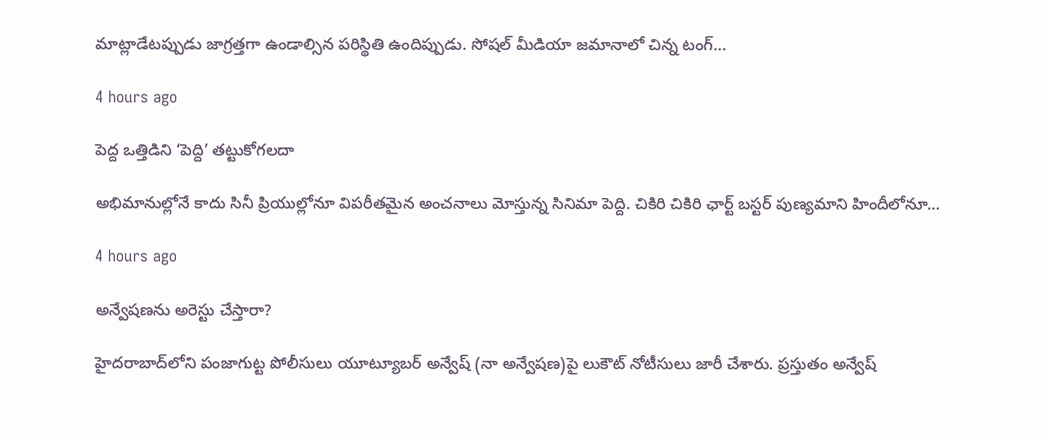మాట్లాడేటప్పుడు జాగ్రత్తగా ఉండాల్సిన పరిస్థితి ఉందిప్పుడు. సోషల్ మీడియా జమానాలో చిన్న టంగ్…

4 hours ago

పెద్ద ఒత్తిడిని ‘పెద్ది’ తట్టుకోగలదా

అభిమానుల్లోనే కాదు సినీ ప్రియుల్లోనూ విపరీతమైన అంచనాలు మోస్తున్న సినిమా పెద్ది. చికిరి చికిరి ఛార్ట్ బస్టర్ పుణ్యమాని హిందీలోనూ…

4 hours ago

అన్వేషణను అరెస్టు చేస్తారా?

హైదరాబాద్‌లోని పంజాగుట్ట పోలీసులు యూట్యూబర్ అన్వేష్ (నా అన్వేషణ)పై లుకౌట్ నోటీసులు జారీ చేశారు. ప్రస్తుతం అన్వేష్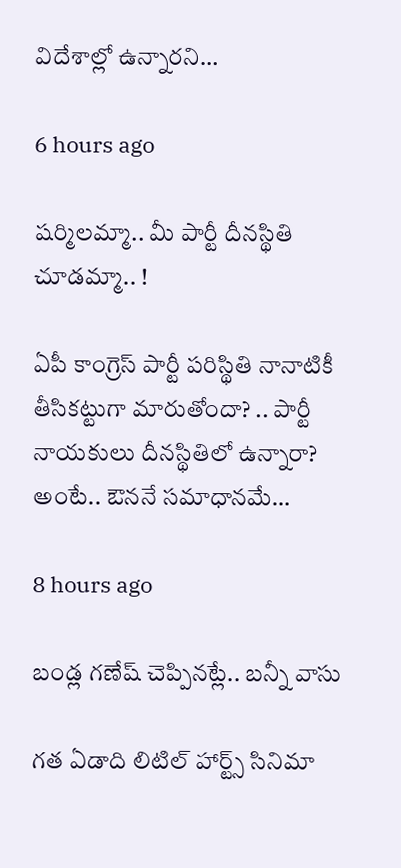విదేశాల్లో ఉన్నారని…

6 hours ago

ష‌ర్మిలమ్మా.. మీ పార్టీ దీన‌స్థితి చూడ‌మ్మా.. !

ఏపీ కాంగ్రెస్ పార్టీ ప‌రిస్థితి నానాటికీ తీసిక‌ట్టుగా మారుతోందా? .. పార్టీ నాయ‌కులు దీన‌స్థితిలో ఉన్నారా? అంటే.. ఔన‌నే స‌మాధాన‌మే…

8 hours ago

బండ్ల గణేష్ చెప్పినట్లే.. బన్నీ వాసు

గత ఏడాది లిటిల్ హార్ట్స్ సినిమా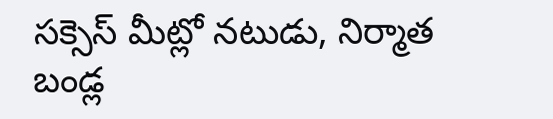సక్సెస్ మీట్లో నటుడు, నిర్మాత బండ్ల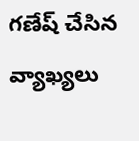గణేష్ చేసిన వ్యాఖ్యలు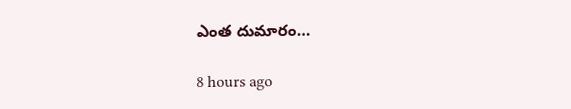ఎంత దుమారం…

8 hours ago